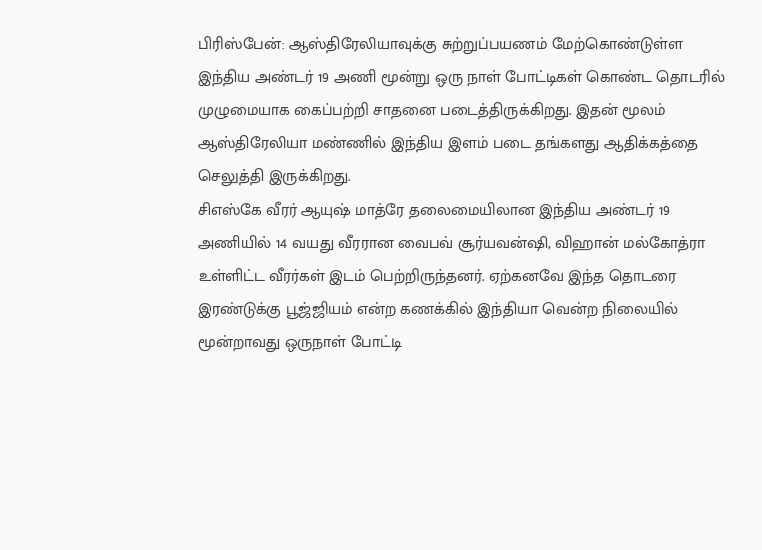பிரிஸ்பேன்: ஆஸ்திரேலியாவுக்கு சுற்றுப்பயணம் மேற்கொண்டுள்ள இந்திய அண்டர் 19 அணி மூன்று ஒரு நாள் போட்டிகள் கொண்ட தொடரில் முழுமையாக கைப்பற்றி சாதனை படைத்திருக்கிறது. இதன் மூலம் ஆஸ்திரேலியா மண்ணில் இந்திய இளம் படை தங்களது ஆதிக்கத்தை செலுத்தி இருக்கிறது.
சிஎஸ்கே வீரர் ஆயுஷ் மாத்ரே தலைமையிலான இந்திய அண்டர் 19 அணியில் 14 வயது வீரரான வைபவ் சூர்யவன்ஷி, விஹான் மல்கோத்ரா உள்ளிட்ட வீரர்கள் இடம் பெற்றிருந்தனர். ஏற்கனவே இந்த தொடரை இரண்டுக்கு பூஜ்ஜியம் என்ற கணக்கில் இந்தியா வென்ற நிலையில் மூன்றாவது ஒருநாள் போட்டி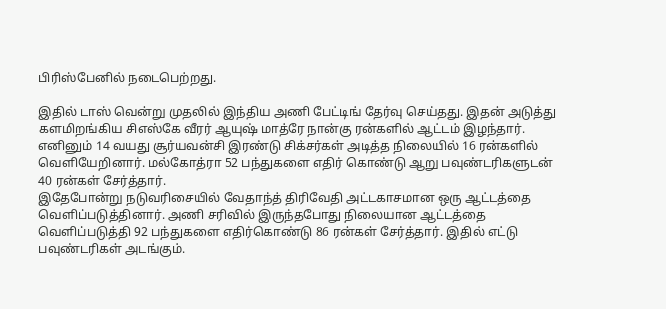பிரிஸ்பேனில் நடைபெற்றது.

இதில் டாஸ் வென்று முதலில் இந்திய அணி பேட்டிங் தேர்வு செய்தது. இதன் அடுத்து களமிறங்கிய சிஎஸ்கே வீரர் ஆயுஷ் மாத்ரே நான்கு ரன்களில் ஆட்டம் இழந்தார். எனினும் 14 வயது சூர்யவன்சி இரண்டு சிக்சர்கள் அடித்த நிலையில் 16 ரன்களில் வெளியேறினார். மல்கோத்ரா 52 பந்துகளை எதிர் கொண்டு ஆறு பவுண்டரிகளுடன் 40 ரன்கள் சேர்த்தார்.
இதேபோன்று நடுவரிசையில் வேதாந்த் திரிவேதி அட்டகாசமான ஒரு ஆட்டத்தை வெளிப்படுத்தினார். அணி சரிவில் இருந்தபோது நிலையான ஆட்டத்தை வெளிப்படுத்தி 92 பந்துகளை எதிர்கொண்டு 86 ரன்கள் சேர்த்தார். இதில் எட்டு பவுண்டரிகள் அடங்கும்.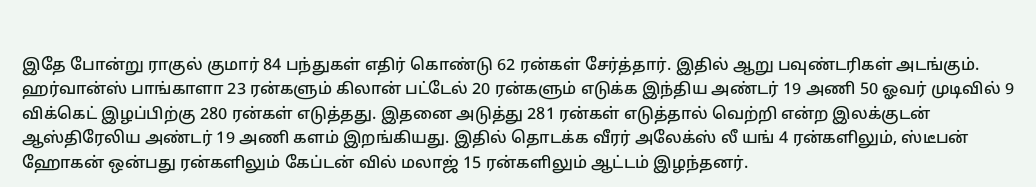இதே போன்று ராகுல் குமார் 84 பந்துகள் எதிர் கொண்டு 62 ரன்கள் சேர்த்தார். இதில் ஆறு பவுண்டரிகள் அடங்கும்.
ஹர்வான்ஸ் பாங்காளா 23 ரன்களும் கிலான் பட்டேல் 20 ரன்களும் எடுக்க இந்திய அண்டர் 19 அணி 50 ஓவர் முடிவில் 9 விக்கெட் இழப்பிற்கு 280 ரன்கள் எடுத்தது. இதனை அடுத்து 281 ரன்கள் எடுத்தால் வெற்றி என்ற இலக்குடன் ஆஸ்திரேலிய அண்டர் 19 அணி களம் இறங்கியது. இதில் தொடக்க வீரர் அலேக்ஸ் லீ யங் 4 ரன்களிலும், ஸ்டீபன் ஹோகன் ஒன்பது ரன்களிலும் கேப்டன் வில் மலாஜ் 15 ரன்களிலும் ஆட்டம் இழந்தனர்.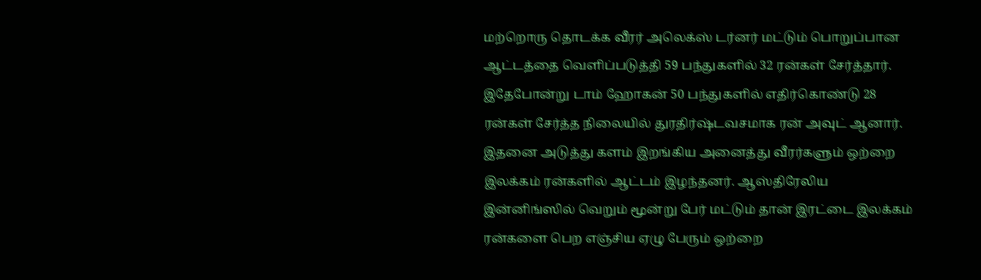மற்றொரு தொடக்க வீரர் அலெக்ஸ் டர்னர் மட்டும் பொறுப்பான ஆட்டத்தை வெளிப்படுத்தி 59 பந்துகளில் 32 ரன்கள் சேர்த்தார். இதேபோன்று டாம் ஹோகன் 50 பந்துகளில் எதிர்கொண்டு 28 ரன்கள் சேர்த்த நிலையில் துரதிர்ஷ்டவசமாக ரன் அவுட் ஆனார். இதனை அடுத்து களம் இறங்கிய அனைத்து வீரர்களும் ஒற்றை இலக்கம் ரன்களில் ஆட்டம் இழந்தனர். ஆஸ்திரேலிய இன்னிங்ஸில் வெறும் மூன்று பேர் மட்டும் தான் இரட்டை இலக்கம் ரன்களை பெற எஞ்சிய ஏழு பேரும் ஒற்றை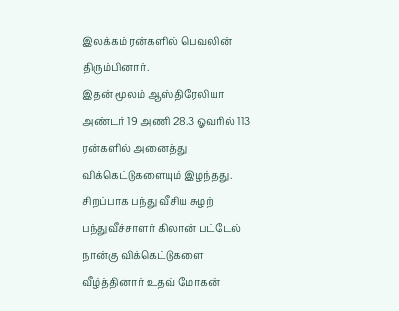இலக்கம் ரன்களில் பெவலின் திரும்பினார்.
இதன் மூலம் ஆஸ்திரேலியா அண்டர் 19 அணி 28.3 ஓவரில் 113 ரன்களில் அனைத்து விக்கெட்டுகளையும் இழந்தது. சிறப்பாக பந்து வீசிய சுழற் பந்துவீச்சாளர் கிலான் பட்டேல் நான்கு விக்கெட்டுகளை வீழ்த்தினார் உதவ் மோகன்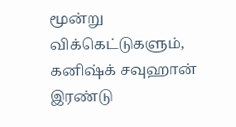மூன்று விக்கெட்டுகளும், கனிஷ்க் சவுஹான் இரண்டு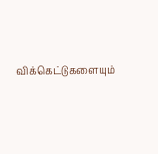விக்கெட்டுகளையும்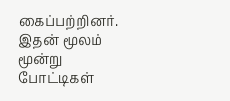கைப்பற்றினர். இதன் மூலம் மூன்று போட்டிகள்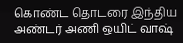கொண்ட தொடரை இந்திய அண்டர் அணி ஒயிட் வாஷ்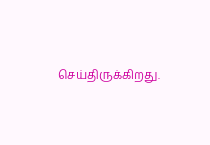செய்திருக்கிறது.